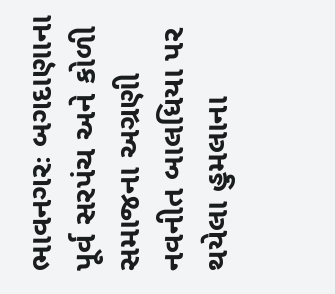ભાવનગરઃ બગદાણાના પૂર્વ સરપંચ અને કોળી સમાજના અગ્રણી નવનીત બાલધિયા પર થયેલા હુમલાના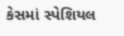કેસમાં સ્પેશિયલ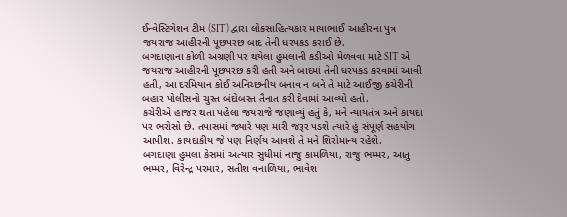ઈન્વેસ્ટિગેશન ટીમ (SIT) દ્વારા લોકસાહિત્યકાર માયાભાઈ આહીરના પુત્ર જયરાજ આહીરની પૂછપરછ બાદ તેની ધરપકડ કરાઈ છે.
બગદાણાના કોળી અગ્રણી પર થયેલા હુમલાની કડીઓ મેળવવા માટે SIT એ જયરાજ આહીરની પૂછપરછ કરી હતી અને બાદમાં તેની ધરપકડ કરવામાં આવી હતી, આ દરમિયાન કોઈ અનિચ્છનીય બનાવ ન બને તે માટે આઈજી કચેરીની બહાર પોલીસનો ચુસ્ત બંદોબસ્ત તૈનાત કરી દેવામાં આવ્યો હતો.
કચેરીએ હાજર થતા પહેલા જયરાજે જણાવ્યું હતું કે, મને ન્યાયતંત્ર અને કાયદા પર ભરોસો છે. તપાસમાં જ્યારે પણ મારી જરૂર પડશે ત્યારે હું સંપૂર્ણ સહયોગ આપીશ. કાયદાકીય જે પણ નિર્ણય આવશે તે મને શિરોમાન્ય રહેશે.
બગદાણા હુમલા કેસમાં અત્યાર સુધીમાં નાજુ કામળિયા, રાજુ ભમ્મર, આતુ ભમ્મર, વિરેન્દ્ર પરમાર, સતીશ વનાળિયા, ભાવેશ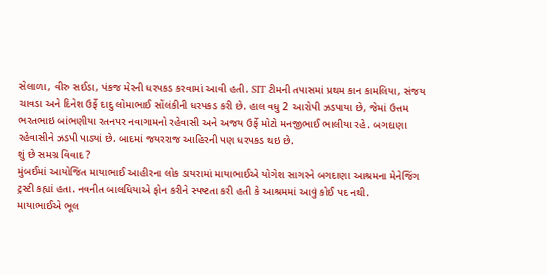સેલાળા, વીરુ સઈડા, પંકજ મેરની ધરપકડ કરવામાં આવી હતી. SIT ટીમની તપાસમાં પ્રથમ કાન કામલિયા, સંજય ચાવડા અને દિનેશ ઉર્ફે દાદુ લોમાભાઈ સોંલંકીની ધરપકડ કરી છે. હાલ વધુ 2 આરોપી ઝડપાયા છે, જેમાં ઉત્તમ ભરતભાઇ બાંભણીયા રતનપર નવાગામનો રહેવાસી અને અજય ઉર્ફે મોટો મનજીભાઈ ભાલીયા રહે. બગદાણા રહેવાસીને ઝડપી પાડ્યાં છે. બાદમાં જયરરાજ આહિરની પણ ધરપકડ થઇ છે.
શું છે સમગ્ર વિવાદ ?
મુંબઈમાં આયોજિત માયાભાઈ આહીરના લોક ડાયરામાં માયાભાઈએ યોગેશ સાગરને બગદાણા આશ્રમના મેનેજિંગ ટ્રસ્ટી કહ્યાં હતા. નવનીત બાલધિયાએ ફોન કરીને સ્પષ્ટતા કરી હતી કે આશ્રમમાં આવું કોઈ પદ નથી.
માયાભાઈએ ભૂલ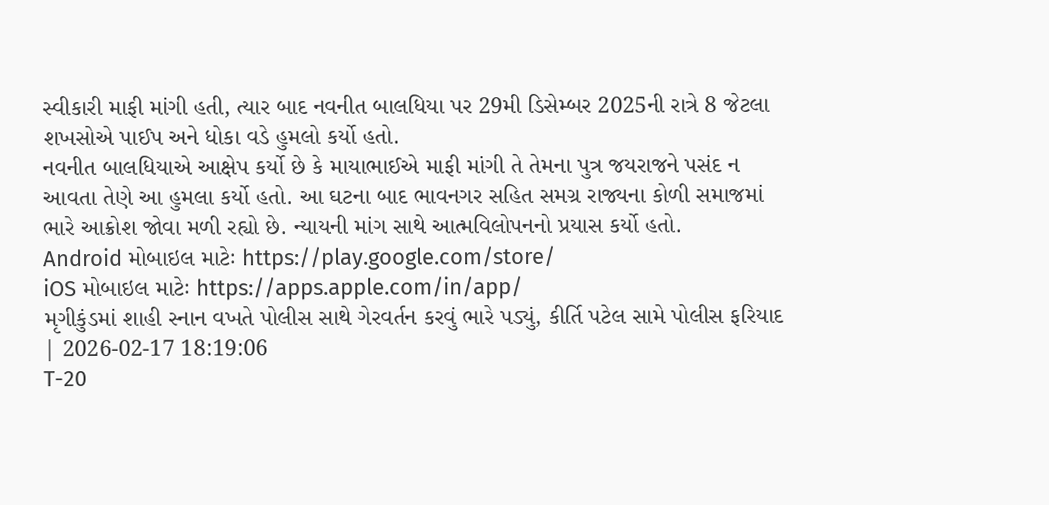સ્વીકારી માફી માંગી હતી, ત્યાર બાદ નવનીત બાલધિયા પર 29મી ડિસેમ્બર 2025ની રાત્રે 8 જેટલા શખસોએ પાઈપ અને ધોકા વડે હુમલો કર્યો હતો.
નવનીત બાલધિયાએ આક્ષેપ કર્યો છે કે માયાભાઈએ માફી માંગી તે તેમના પુત્ર જયરાજને પસંદ ન આવતા તેણે આ હુમલા કર્યો હતો. આ ઘટના બાદ ભાવનગર સહિત સમગ્ર રાજ્યના કોળી સમાજમાં ભારે આક્રોશ જોવા મળી રહ્યો છે. ન્યાયની માંગ સાથે આત્મવિલોપનનો પ્રયાસ કર્યો હતો.
Android મોબાઇલ માટેઃ https://play.google.com/store/
iOS મોબાઇલ માટેઃ https://apps.apple.com/in/app/
મૃગીકુંડમાં શાહી સ્નાન વખતે પોલીસ સાથે ગેરવર્તન કરવું ભારે પડ્યું, કીર્તિ પટેલ સામે પોલીસ ફરિયાદ | 2026-02-17 18:19:06
T-20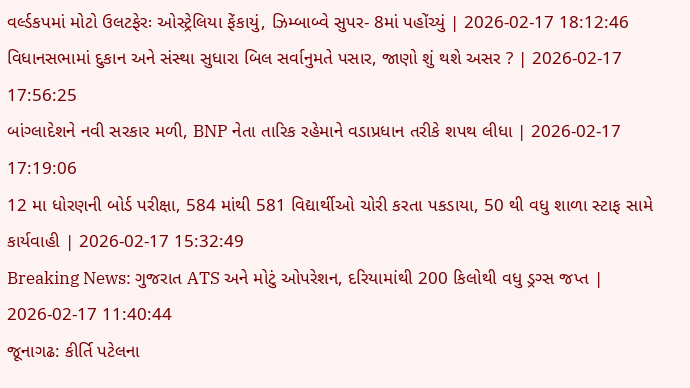વર્લ્ડકપમાં મોટો ઉલટફેરઃ ઓસ્ટ્રેલિયા ફેંકાયું, ઝિમ્બાબ્વે સુપર- 8માં પહોંચ્યું | 2026-02-17 18:12:46
વિધાનસભામાં દુકાન અને સંસ્થા સુધારા બિલ સર્વાનુમતે પસાર, જાણો શું થશે અસર ? | 2026-02-17 17:56:25
બાંગ્લાદેશને નવી સરકાર મળી, BNP નેતા તારિક રહેમાને વડાપ્રધાન તરીકે શપથ લીધા | 2026-02-17 17:19:06
12 મા ધોરણની બોર્ડ પરીક્ષા, 584 માંથી 581 વિદ્યાર્થીઓ ચોરી કરતા પકડાયા, 50 થી વધુ શાળા સ્ટાફ સામે કાર્યવાહી | 2026-02-17 15:32:49
Breaking News: ગુજરાત ATS અને મોટું ઓપરેશન, દરિયામાંથી 200 કિલોથી વધુ ડ્રગ્સ જપ્ત | 2026-02-17 11:40:44
જૂનાગઢ: કીર્તિ પટેલના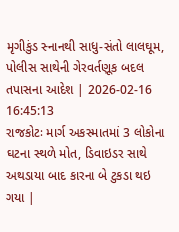મૃગીકુંડ સ્નાનથી સાધુ-સંતો લાલઘૂમ, પોલીસ સાથેની ગેરવર્તણૂક બદલ તપાસના આદેશ | 2026-02-16 16:45:13
રાજકોટઃ માર્ગ અકસ્માતમાં 3 લોકોના ઘટના સ્થળે મોત, ડિવાઇડર સાથે અથડાયા બાદ કારના બે ટુકડા થઇ ગયા |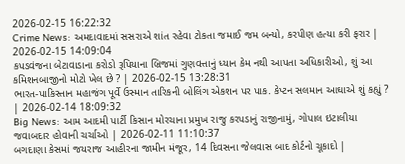2026-02-15 16:22:32
Crime News: અમદાવાદમાં સસરાએ શાંત રહેવા ટોકતા જમાઈ જમ બન્યો, કરપીણ હત્યા કરી ફરાર | 2026-02-15 14:09:04
કપડવંજના બેટાવાડાના કરોડો રૂપિયાના બ્રિજમાં ગુણવત્તાનું ધ્યાન કેમ નથી આપતા અધિકારીઓ, શું આ કમિશનબાજીનો મોટો ખેલ છે ? | 2026-02-15 13:28:31
ભારત-પાકિસ્તાન મહાજંગ પૂર્વે ઉસ્માન તારિકની બોલિંગ એકશન પર પાક. કેપ્ટન સલમાન આઘાએ શું કહ્યું ? | 2026-02-14 18:09:32
Big News: આમ આદમી પાર્ટી કિસાન મોરચાના પ્રમુખ રાજુ કરપડાનું રાજીનામું, ગોપાલ ઇટાલીયા જવાબદાર હોવાની ચર્ચાઓ | 2026-02-11 11:10:37
બગદાણા કેસમાં જયરાજ આહીરના જામીન મંજૂર, 14 દિવસના જેલવાસ બાદ કોર્ટનો ચૂકાદો |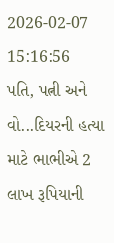2026-02-07 15:16:56
પતિ, પત્ની અને વો...દિયરની હત્યા માટે ભાભીએ 2 લાખ રૂપિયાની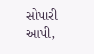સોપારી આપી,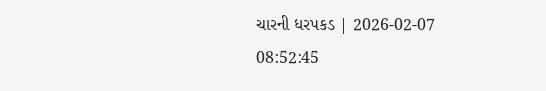ચારની ધરપકડ | 2026-02-07 08:52:45